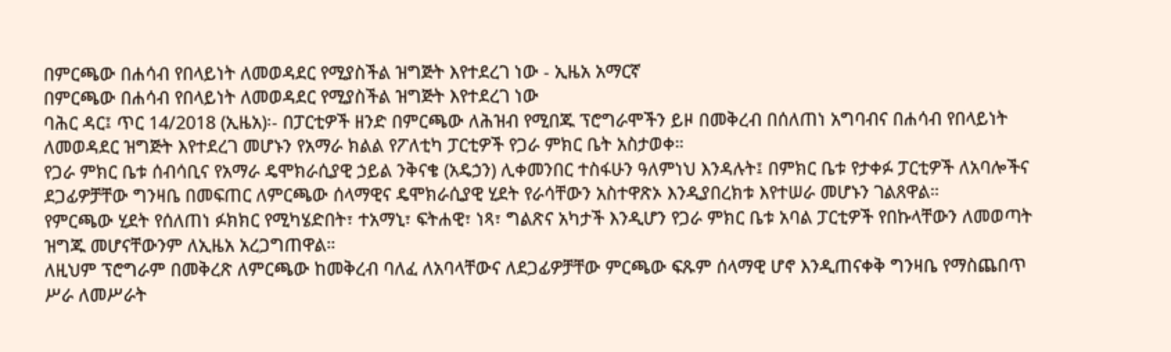በምርጫው በሐሳብ የበላይነት ለመወዳደር የሚያስችል ዝግጅት እየተደረገ ነው - ኢዜአ አማርኛ
በምርጫው በሐሳብ የበላይነት ለመወዳደር የሚያስችል ዝግጅት እየተደረገ ነው
ባሕር ዳር፤ ጥር 14/2018 (ኢዜአ)፡- በፓርቲዎች ዘንድ በምርጫው ለሕዝብ የሚበጁ ፕሮግራሞችን ይዞ በመቅረብ በሰለጠነ አግባብና በሐሳብ የበላይነት ለመወዳደር ዝግጅት እየተደረገ መሆኑን የአማራ ክልል የፖለቲካ ፓርቲዎች የጋራ ምክር ቤት አስታወቀ።
የጋራ ምክር ቤቱ ሰብሳቢና የአማራ ዴሞክራሲያዊ ኃይል ንቅናቄ (አዴኃን) ሊቀመንበር ተስፋሁን ዓለምነህ እንዳሉት፤ በምክር ቤቱ የታቀፉ ፓርቲዎች ለአባሎችና ደጋፊዎቻቸው ግንዛቤ በመፍጠር ለምርጫው ሰላማዊና ዴሞክራሲያዊ ሂደት የራሳቸውን አስተዋጽኦ እንዲያበረክቱ እየተሠራ መሆኑን ገልጸዋል።
የምርጫው ሂደት የሰለጠነ ፉክክር የሚካሄድበት፣ ተአማኒ፣ ፍትሐዊ፣ ነጻ፣ ግልጽና አካታች እንዲሆን የጋራ ምክር ቤቱ አባል ፓርቲዎች የበኩላቸውን ለመወጣት ዝግጁ መሆናቸውንም ለኢዜአ አረጋግጠዋል።
ለዚህም ፕሮግራም በመቅረጽ ለምርጫው ከመቅረብ ባለፈ ለአባላቸውና ለደጋፊዎቻቸው ምርጫው ፍጹም ሰላማዊ ሆኖ እንዲጠናቀቅ ግንዛቤ የማስጨበጥ ሥራ ለመሥራት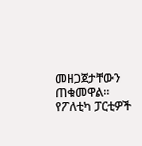መዘጋጀታቸውን ጠቁመዋል።
የፖለቲካ ፓርቲዎች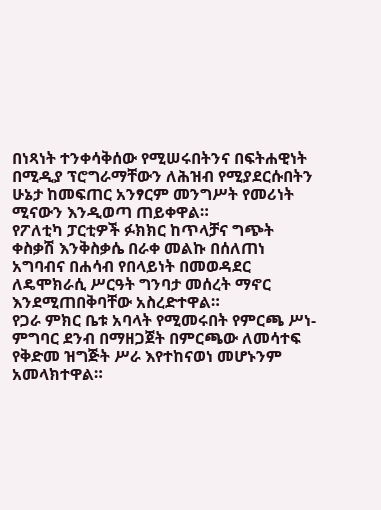በነጻነት ተንቀሳቅሰው የሚሠሩበትንና በፍትሐዊነት በሚዲያ ፕሮግራማቸውን ለሕዝብ የሚያደርሱበትን ሁኔታ ከመፍጠር አንፃርም መንግሥት የመሪነት ሚናውን እንዲወጣ ጠይቀዋል።
የፖለቲካ ፓርቲዎች ፉክክር ከጥላቻና ግጭት ቀስቃሽ እንቅስቃሴ በራቀ መልኩ በሰለጠነ አግባብና በሐሳብ የበላይነት በመወዳደር ለዴሞክራሲ ሥርዓት ግንባታ መሰረት ማኖር እንደሚጠበቅባቸው አስረድተዋል።
የጋራ ምክር ቤቱ አባላት የሚመሩበት የምርጫ ሥነ-ምግባር ደንብ በማዘጋጀት በምርጫው ለመሳተፍ የቅድመ ዝግጅት ሥራ እየተከናወነ መሆኑንም አመላክተዋል።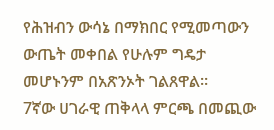የሕዝብን ውሳኔ በማክበር የሚመጣውን ውጤት መቀበል የሁሉም ግዴታ መሆኑንም በአጽንኦት ገልጸዋል።
7ኛው ሀገራዊ ጠቅላላ ምርጫ በመጪው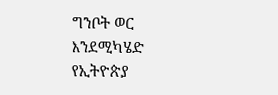ግንቦት ወር እንደሚካሄድ የኢትዮጵያ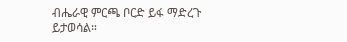ብሔራዊ ምርጫ ቦርድ ይፋ ማድረጉ ይታወሳል።